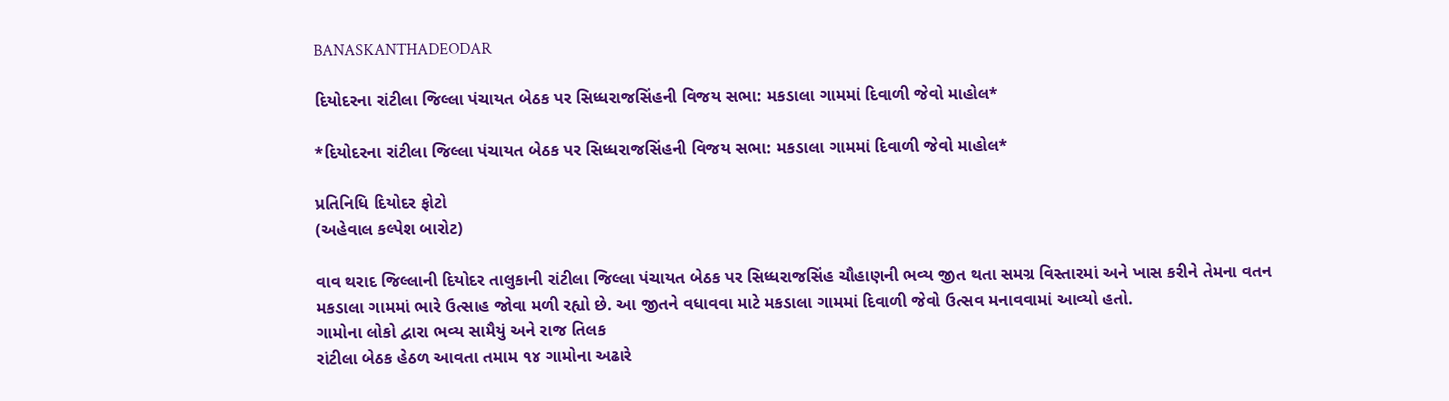BANASKANTHADEODAR

દિયોદરના રાંટીલા જિલ્લા પંચાયત બેઠક પર સિધ્ધરાજસિંહની વિજય સભા: મકડાલા ગામમાં દિવાળી જેવો માહોલ*

*દિયોદરના રાંટીલા જિલ્લા પંચાયત બેઠક પર સિધ્ધરાજસિંહની વિજય સભા: મકડાલા ગામમાં દિવાળી જેવો માહોલ*

પ્રતિનિધિ દિયોદર ફોટો
(અહેવાલ કલ્પેશ બારોટ)

વાવ થરાદ જિલ્લાની દિયોદર તાલુકાની રાંટીલા જિલ્લા પંચાયત બેઠક પર સિધ્ધરાજસિંહ ચૌહાણની ભવ્ય જીત થતા સમગ્ર વિસ્તારમાં અને ખાસ કરીને તેમના વતન મકડાલા ગામમાં ભારે ઉત્સાહ જોવા મળી રહ્યો છે. આ જીતને વધાવવા માટે મકડાલા ગામમાં દિવાળી જેવો ઉત્સવ મનાવવામાં આવ્યો હતો.
ગામોના લોકો દ્વારા ભવ્ય સામૈયું અને રાજ તિલક
રાંટીલા બેઠક હેઠળ આવતા તમામ ૧૪ ગામોના અઢારે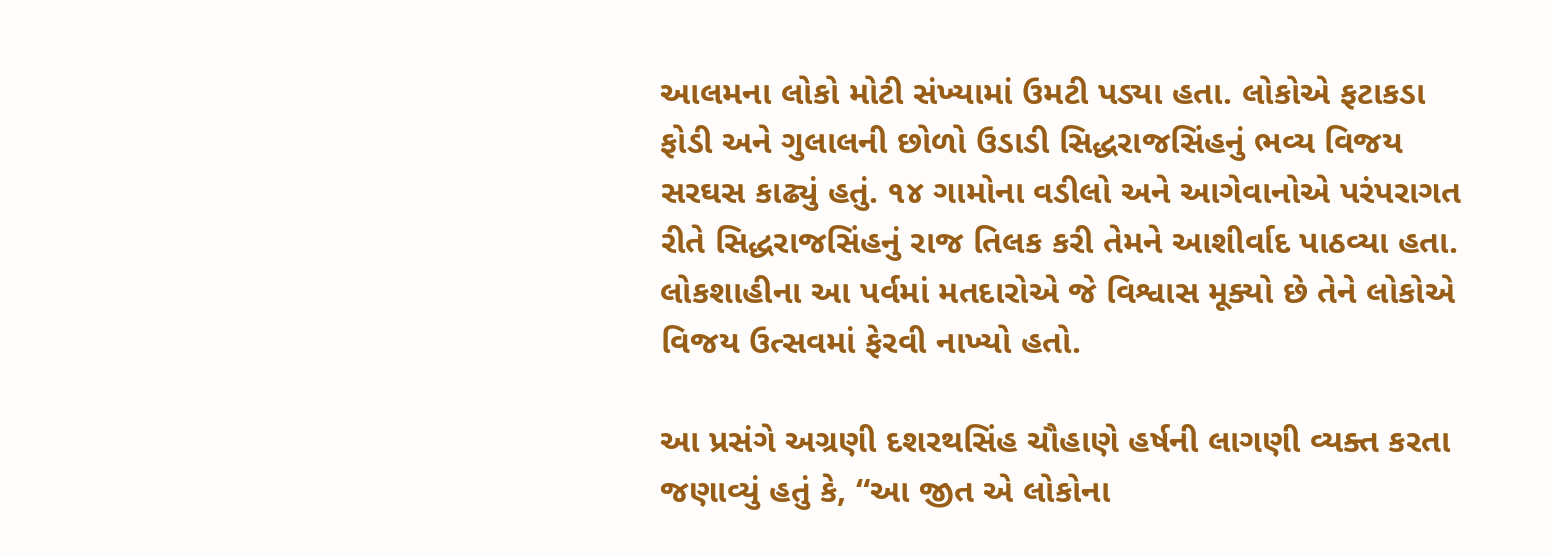આલમના લોકો મોટી સંખ્યામાં ઉમટી પડ્યા હતા. લોકોએ ફટાકડા ફોડી અને ગુલાલની છોળો ઉડાડી સિદ્ધરાજસિંહનું ભવ્ય વિજય સરઘસ કાઢ્યું હતું. ૧૪ ગામોના વડીલો અને આગેવાનોએ પરંપરાગત રીતે સિદ્ધરાજસિંહનું રાજ તિલક કરી તેમને આશીર્વાદ પાઠવ્યા હતા. લોકશાહીના આ પર્વમાં મતદારોએ જે વિશ્વાસ મૂક્યો છે તેને લોકોએ વિજય ઉત્સવમાં ફેરવી નાખ્યો હતો.

આ પ્રસંગે અગ્રણી દશરથસિંહ ચૌહાણે હર્ષની લાગણી વ્યક્ત કરતા જણાવ્યું હતું કે, “આ જીત એ લોકોના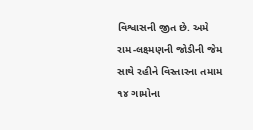વિશ્વાસની જીત છે. અમે રામ-લક્ષ્મણની જોડીની જેમ સાથે રહીને વિસ્તારના તમામ ૧૪ ગામોના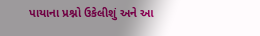પાયાના પ્રશ્નો ઉકેલીશું અને આ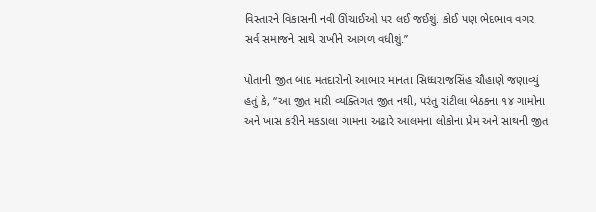વિસ્તારને વિકાસની નવી ઊંચાઈઓ પર લઈ જઈશું. કોઈ પણ ભેદભાવ વગર સર્વ સમાજને સાથે રાખીને આગળ વધીશું.”

પોતાની જીત બાદ મતદારોનો આભાર માનતા સિધ્ધરાજસિંહ ચૌહાણે જણાવ્યું હતું કે, “આ જીત મારી વ્યક્તિગત જીત નથી, પરંતુ રાંટીલા બેઠકના ૧૪ ગામોના અને ખાસ કરીને મકડાલા ગામના અઢારે આલમના લોકોના પ્રેમ અને સાથની જીત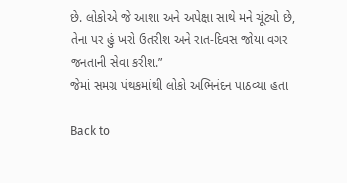છે. લોકોએ જે આશા અને અપેક્ષા સાથે મને ચૂંટ્યો છે, તેના પર હું ખરો ઉતરીશ અને રાત-દિવસ જોયા વગર જનતાની સેવા કરીશ.”
જેમાં સમગ્ર પંથકમાંથી લોકો અભિનંદન પાઠવ્યા હતા

Back to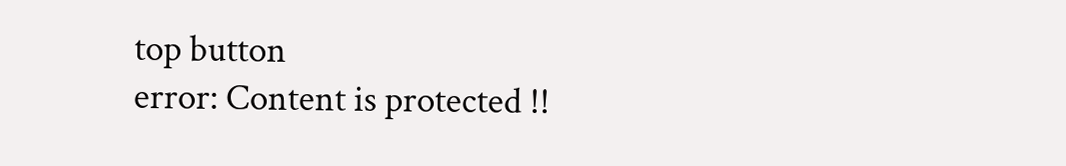top button
error: Content is protected !!